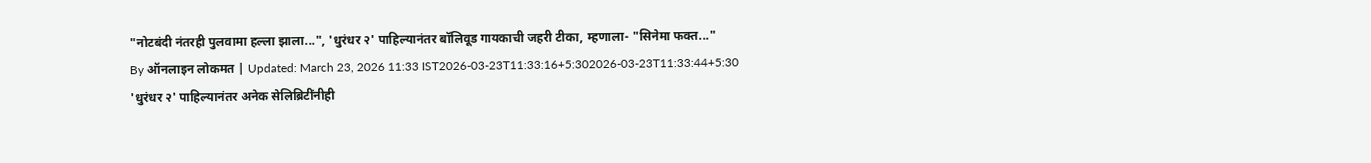"नोटबंदी नंतरही पुलवामा हल्ला झाला...", 'धुरंधर २' पाहिल्यानंतर बॉलिवूड गायकाची जहरी टीका, म्हणाला- "सिनेमा फक्त..."
By ऑनलाइन लोकमत | Updated: March 23, 2026 11:33 IST2026-03-23T11:33:16+5:302026-03-23T11:33:44+5:30
'धुरंधर २' पाहिल्यानंतर अनेक सेलिब्रिटींनीही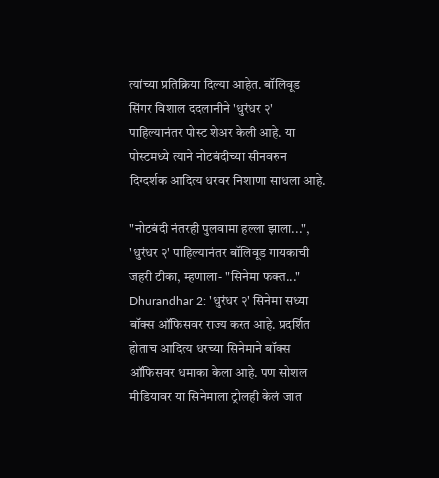त्यांच्या प्रतिक्रिया दिल्या आहेत. बॉलिवूड सिंगर विशाल ददलानीने 'धुरंधर २' पाहिल्यानंतर पोस्ट शेअर केली आहे. या पोस्टमध्ये त्याने नोटबंदीच्या सीनवरुन दिग्दर्शक आदित्य धरवर निशाणा साधला आहे.

"नोटबंदी नंतरही पुलवामा हल्ला झाला...", 'धुरंधर २' पाहिल्यानंतर बॉलिवूड गायकाची जहरी टीका, म्हणाला- "सिनेमा फक्त..."
Dhurandhar 2: 'धुरंधर २' सिनेमा सध्या बॉक्स ऑफिसवर राज्य करत आहे. प्रदर्शित होताच आदित्य धरच्या सिनेमाने बॉक्स ऑफिसवर धमाका केला आहे. पण सोशल मीडियावर या सिनेमाला ट्रोलही केलं जात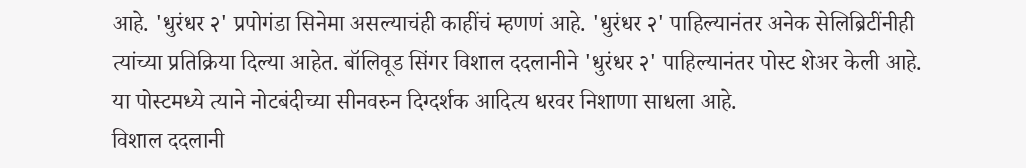आहे. 'धुरंधर २' प्रपोगंडा सिनेमा असल्याचंही काहींचं म्हणणं आहे. 'धुरंधर २' पाहिल्यानंतर अनेक सेलिब्रिटींनीही त्यांच्या प्रतिक्रिया दिल्या आहेत. बॉलिवूड सिंगर विशाल ददलानीने 'धुरंधर २' पाहिल्यानंतर पोस्ट शेअर केली आहे. या पोस्टमध्ये त्याने नोटबंदीच्या सीनवरुन दिग्दर्शक आदित्य धरवर निशाणा साधला आहे.
विशाल ददलानी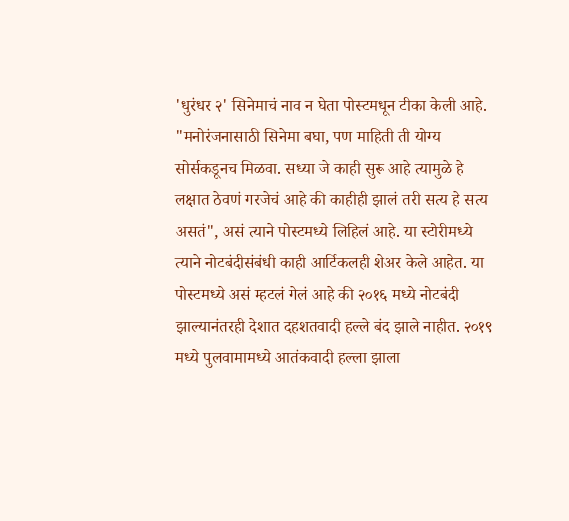'धुरंधर २' सिनेमाचं नाव न घेता पोस्टमधून टीका केली आहे. "मनोरंजनासाठी सिनेमा बघा, पण माहिती ती योग्य सोर्सकडूनच मिळवा. सध्या जे काही सुरू आहे त्यामुळे हे लक्षात ठेवणं गरजेचं आहे की काहीही झालं तरी सत्य हे सत्य असतं", असं त्याने पोस्टमध्ये लिहिलं आहे. या स्टोरीमध्ये त्याने नोटबंदीसंबंधी काही आर्टिकलही शेअर केले आहेत. या पोस्टमध्ये असं म्हटलं गेलं आहे की २०१६ मध्ये नोटबंदी झाल्यानंतरही देशात दहशतवादी हल्ले बंद झाले नाहीत. २०१९ मध्ये पुलवामामध्ये आतंकवादी हल्ला झाला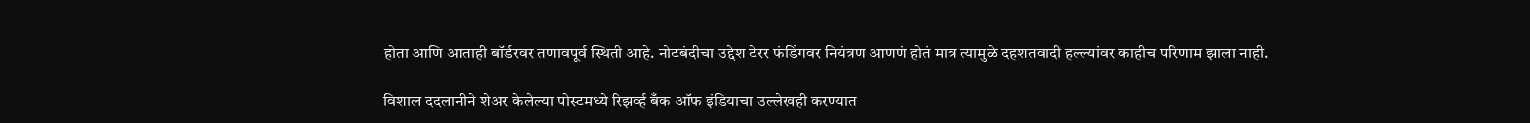होता आणि आताही बॉर्डरवर तणावपूर्व स्थिती आहे. नोटबंदीचा उद्देश टेरर फंडिंगवर नियंत्रण आणणं होतं मात्र त्यामुळे दहशतवादी हल्ल्यांवर काहीच परिणाम झाला नाही.

विशाल ददलानीने शेअर केलेल्या पोस्टमध्ये रिझर्व्ह बँक ऑफ इंडियाचा उल्लेखही करण्यात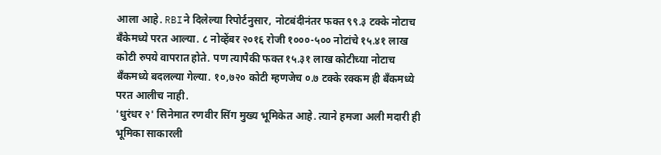आला आहे. RBIने दिलेल्या रिपोर्टनुसार, नोटबंदीनंतर फक्त ९९.३ टक्के नोटाच बँकेमध्ये परत आल्या. ८ नोव्हेंबर २०१६ रोजी १०००-५०० नोटांचे १५.४१ लाख कोटी रुपये वापरात होते. पण त्यापैकी फक्त १५.३१ लाख कोटीच्या नोटाच बँकमध्ये बदलल्या गेल्या. १०,७२० कोटी म्हणजेच ०.७ टक्के रक्कम ही बँकमध्ये परत आलीच नाही.
'धुरंधर २' सिनेमात रणवीर सिंग मुख्य भूमिकेत आहे. त्याने हमजा अली मदारी ही भूमिका साकारली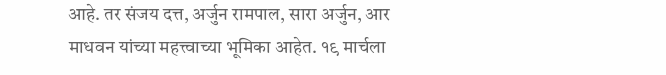आहे. तर संजय दत्त, अर्जुन रामपाल, सारा अर्जुन, आर माधवन यांच्या महत्त्वाच्या भूमिका आहेत. १९ मार्चला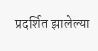प्रदर्शित झालेल्या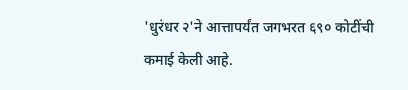'धुरंधर २'ने आत्तापर्यंत जगभरत ६९० कोटींची कमाई केली आहे.